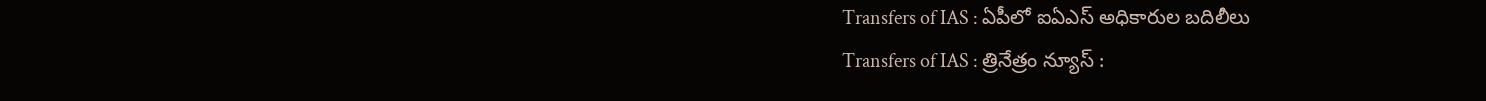Transfers of IAS : ఏపీలో ఐఏఎస్ అధికారుల బదిలీలు
Transfers of IAS : త్రినేత్రం న్యూస్ :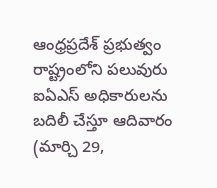ఆంధ్రప్రదేశ్ ప్రభుత్వం రాష్ట్రంలోని పలువురు ఐఏఎస్ అధికారులను బదిలీ చేస్తూ ఆదివారం (మార్చి 29,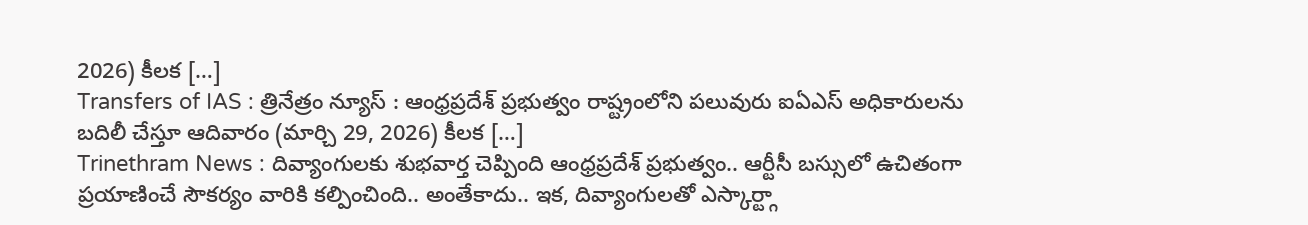2026) కీలక […]
Transfers of IAS : త్రినేత్రం న్యూస్ : ఆంధ్రప్రదేశ్ ప్రభుత్వం రాష్ట్రంలోని పలువురు ఐఏఎస్ అధికారులను బదిలీ చేస్తూ ఆదివారం (మార్చి 29, 2026) కీలక […]
Trinethram News : దివ్యాంగులకు శుభవార్త చెప్పింది ఆంధ్రప్రదేశ్ ప్రభుత్వం.. ఆర్టీసీ బస్సులో ఉచితంగా ప్రయాణించే సౌకర్యం వారికి కల్పించింది.. అంతేకాదు.. ఇక, దివ్యాంగులతో ఎస్కార్ట్గా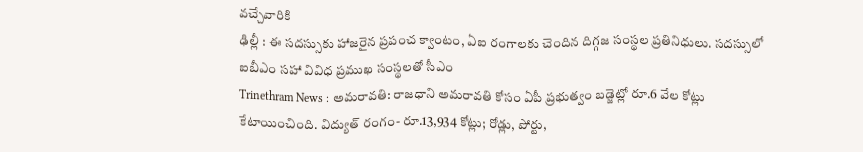వచ్చేవారికి
ఢిల్లీ : ఈ సదస్సుకు హాజరైన ప్రపంచ క్వాంటం, ఏఐ రంగాలకు చెందిన దిగ్గజ సంస్థల ప్రతినిధులు. సదస్సులో ఐబీఎం సహా వివిధ ప్రముఖ సంస్థలతో సీఎం
Trinethram News : అమరావతి: రాజధాని అమరావతి కోసం ఏపీ ప్రభుత్వం బడ్జెట్లో రూ.6 వేల కోట్లు కేటాయించింది. విద్యుత్ రంగం- రూ.13,934 కోట్లు; రోడ్లు, పోర్టు,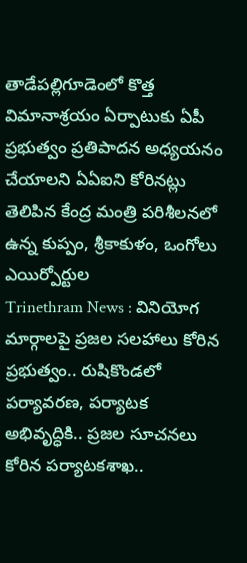తాడేపల్లిగూడెంలో కొత్త విమానాశ్రయం ఏర్పాటుకు ఏపీ ప్రభుత్వం ప్రతిపాదన అధ్యయనం చేయాలని ఏఏఐని కోరినట్లు తెలిపిన కేంద్ర మంత్రి పరిశీలనలో ఉన్న కుప్పం, శ్రీకాకుళం, ఒంగోలు ఎయిర్పోర్టుల
Trinethram News : వినియోగ మార్గాలపై ప్రజల సలహాలు కోరిన ప్రభుత్వం.. రుషికొండలో పర్యావరణ, పర్యాటక అభివృద్ధికి.. ప్రజల సూచనలు కోరిన పర్యాటకశాఖ..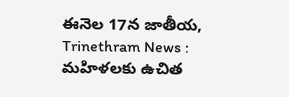ఈనెల 17న జాతీయ,
Trinethram News : మహిళలకు ఉచిత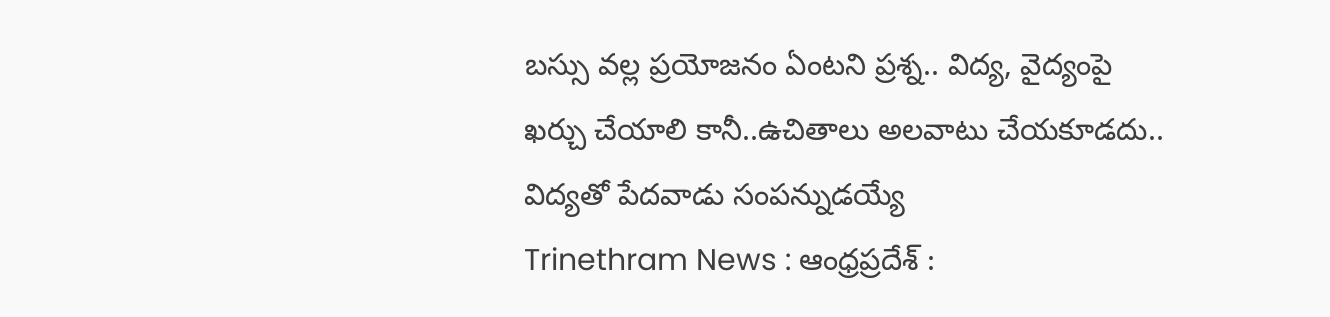బస్సు వల్ల ప్రయోజనం ఏంటని ప్రశ్న.. విద్య, వైద్యంపై ఖర్చు చేయాలి కానీ..ఉచితాలు అలవాటు చేయకూడదు.. విద్యతో పేదవాడు సంపన్నుడయ్యే
Trinethram News : ఆంధ్రప్రదేశ్ :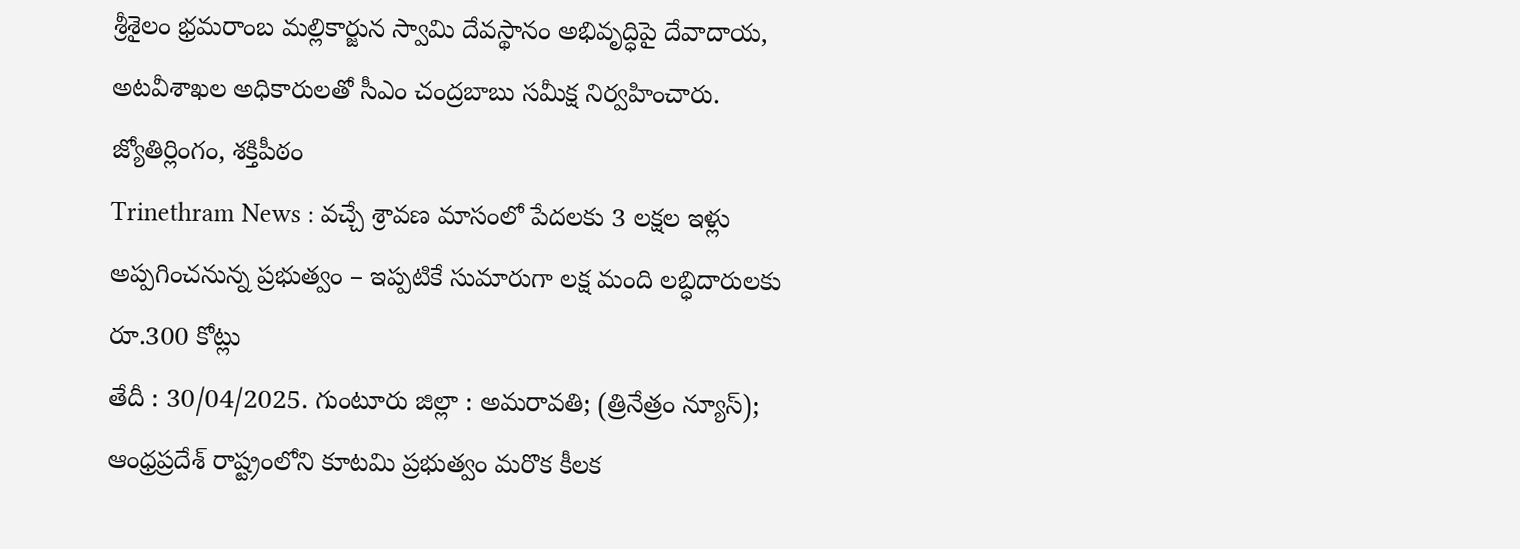శ్రీశైలం భ్రమరాంబ మల్లికార్జున స్వామి దేవస్థానం అభివృద్ధిపై దేవాదాయ, అటవీశాఖల అధికారులతో సీఎం చంద్రబాబు సమీక్ష నిర్వహించారు. జ్యోతిర్లింగం, శక్తిపీఠం
Trinethram News : వచ్చే శ్రావణ మాసంలో పేదలకు 3 లక్షల ఇళ్లు అప్పగించనున్న ప్రభుత్వం – ఇప్పటికే సుమారుగా లక్ష మంది లబ్ధిదారులకు రూ.300 కోట్లు
తేదీ : 30/04/2025. గుంటూరు జిల్లా : అమరావతి; (త్రినేత్రం న్యూస్); ఆంధ్రప్రదేశ్ రాష్ట్రంలోని కూటమి ప్రభుత్వం మరొక కీలక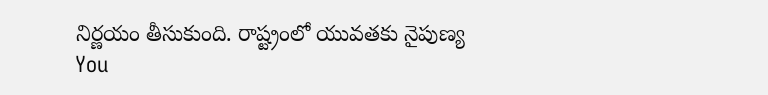నిర్ణయం తీసుకుంది. రాష్ట్రంలో యువతకు నైపుణ్య
You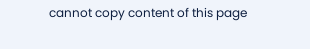cannot copy content of this page